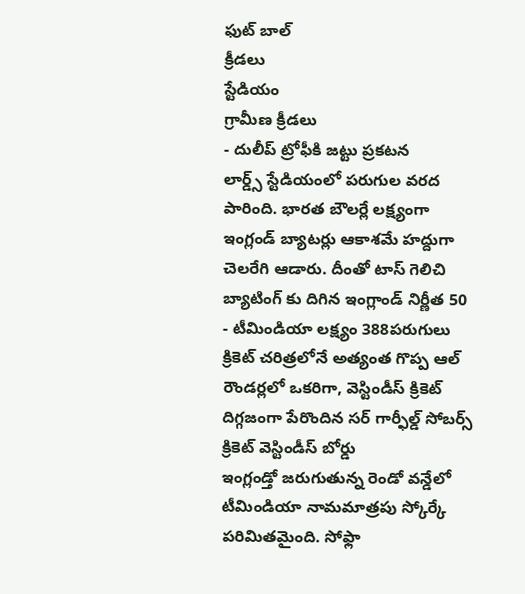ఫుట్ బాల్
క్రీడలు
స్టేడియం
గ్రామీణ క్రీడలు
- దులీప్ ట్రోఫీకి జట్టు ప్రకటన
లార్డ్స్ స్టేడియంలో పరుగుల వరద పారింది. భారత బౌలర్లే లక్ష్యంగా ఇంగ్లండ్ బ్యాటర్లు ఆకాశమే హద్దుగా చెలరేగి ఆడారు. దీంతో టాస్ గెలిచి బ్యాటింగ్ కు దిగిన ఇంగ్లాండ్ నిర్ణీత 50
- టీమిండియా లక్ష్యం 388పరుగులు
క్రికెట్ చరిత్రలోనే అత్యంత గొప్ప ఆల్ రౌండర్లలో ఒకరిగా, వెస్టిండీస్ క్రికెట్ దిగ్గజంగా పేరొందిన సర్ గార్ఫీల్డ్ సోబర్స్
క్రికెట్ వెస్టిండీస్ బోర్డు
ఇంగ్లండ్తో జరుగుతున్న రెండో వన్డేలో టీమిండియా నామమాత్రపు స్కోర్కే పరిమితమైంది. సోఫ్లా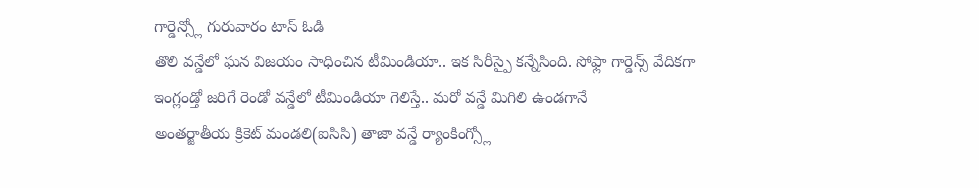గార్డెన్స్లో గురువారం టాస్ ఓడి
తొలి వన్డేలో ఘన విజయం సాధించిన టీమిండియా.. ఇక సిరీస్పై కన్నేసింది. సోఫ్లా గార్డెన్స్ వేదికగా ఇంగ్లండ్తో జరిగే రెండో వన్డేలో టీమిండియా గెలిస్తే.. మరో వన్డే మిగిలి ఉండగానే
అంతర్జాతీయ క్రికెట్ మండలి(ఐసిసి) తాజా వన్డే ర్యాంకింగ్స్లో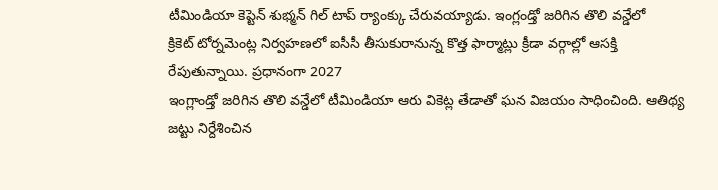టీమిండియా కెప్టెన్ శుభ్మన్ గిల్ టాప్ ర్యాంక్కు చేరువయ్యాడు. ఇంగ్లండ్తో జరిగిన తొలి వన్డేలో
క్రికెట్ టోర్నమెంట్ల నిర్వహణలో ఐసీసీ తీసుకురానున్న కొత్త ఫార్మాట్లు క్రీడా వర్గాల్లో ఆసక్తి రేపుతున్నాయి. ప్రధానంగా 2027
ఇంగ్లాండ్తో జరిగిన తొలి వన్డేలో టీమిండియా ఆరు వికెట్ల తేడాతో ఘన విజయం సాధించింది. ఆతిథ్య జట్టు నిర్దేశించిన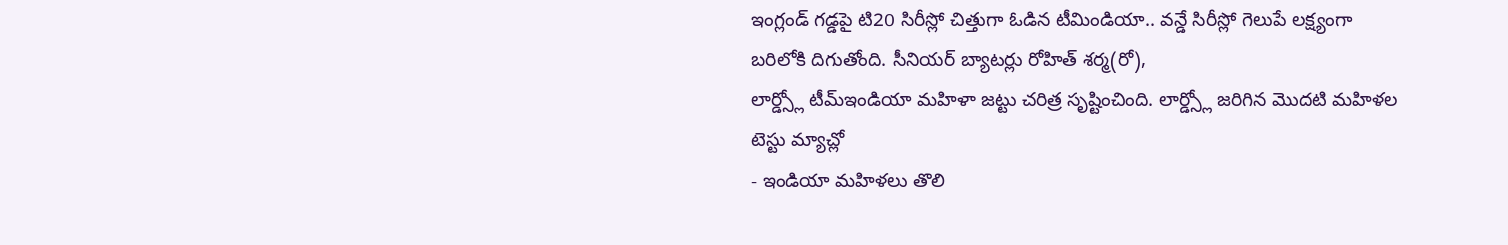ఇంగ్లండ్ గడ్డపై టి20 సిరీస్లో చిత్తుగా ఓడిన టీమిండియా.. వన్డే సిరీస్లో గెలుపే లక్ష్యంగా బరిలోకి దిగుతోంది. సీనియర్ బ్యాటర్లు రోహిత్ శర్మ(రో),
లార్డ్స్లో టీమ్ఇండియా మహిళా జట్టు చరిత్ర సృష్టించింది. లార్డ్స్లో జరిగిన మొదటి మహిళల టెస్టు మ్యాచ్లో
- ఇండియా మహిళలు తొలి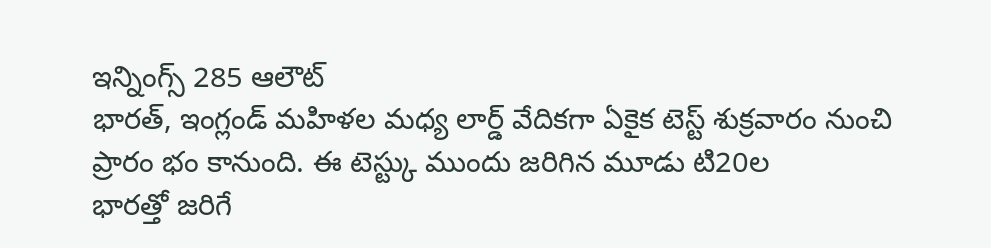ఇన్నింగ్స్ 285 ఆలౌట్
భారత్, ఇంగ్లండ్ మహిళల మధ్య లార్డ్ వేదికగా ఏకైక టెస్ట్ శుక్రవారం నుంచి ప్రారం భం కానుంది. ఈ టెస్ట్కు ముందు జరిగిన మూడు టి20ల
భారత్తో జరిగే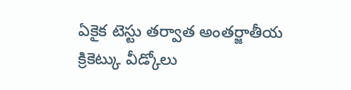ఏకైక టెస్టు తర్వాత అంతర్జాతీయ క్రికెట్కు వీడ్కోలు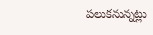పలుకనున్నట్లు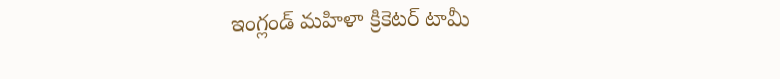ఇంగ్లండ్ మహిళా క్రికెటర్ టామీ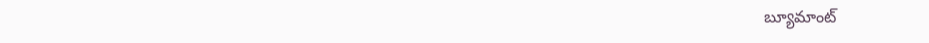బ్యూమాంట్